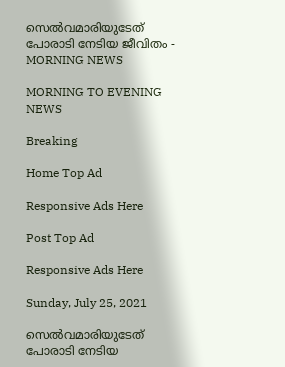സെൽവമാരിയുടേത് പോരാടി നേടിയ ജീവിതം - MORNING NEWS

MORNING TO EVENING NEWS

Breaking

Home Top Ad

Responsive Ads Here

Post Top Ad

Responsive Ads Here

Sunday, July 25, 2021

സെൽവമാരിയുടേത് പോരാടി നേടിയ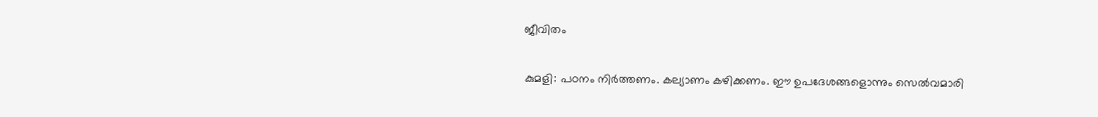ജീവിതം

കുമളി: പഠനം നിർത്തണം. കല്യാണം കഴിക്കണം. ഈ ഉപദേശങ്ങളൊന്നും സെൽവമാരി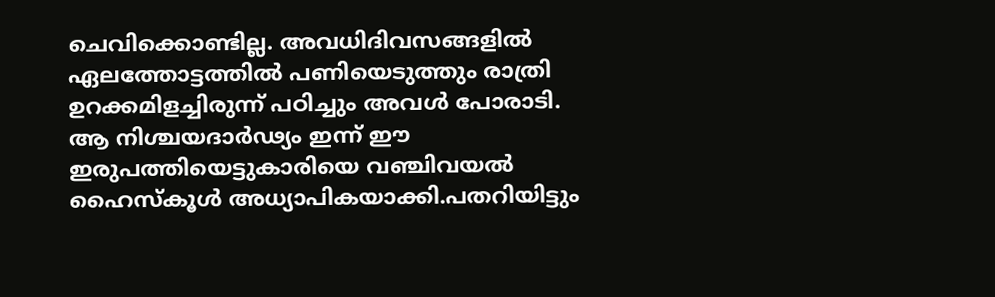ചെവിക്കൊണ്ടില്ല. അവധിദിവസങ്ങളിൽ ഏലത്തോട്ടത്തിൽ പണിയെടുത്തും രാത്രി ഉറക്കമിളച്ചിരുന്ന് പഠിച്ചും അവൾ പോരാടി. ആ നിശ്ചയദാർഢ്യം ഇന്ന് ഈ ഇരുപത്തിയെട്ടുകാരിയെ വഞ്ചിവയൽ ഹൈസ്‌കൂൾ അധ്യാപികയാക്കി.പതറിയിട്ടും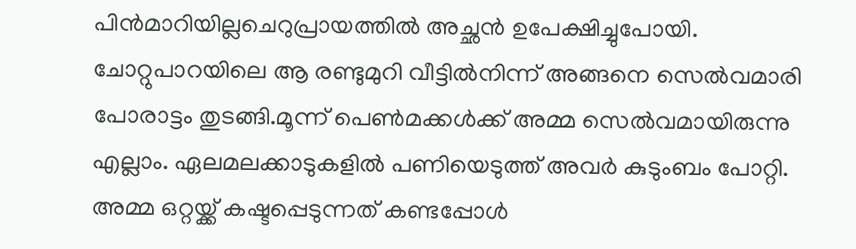പിൻമാറിയില്ലചെറുപ്രായത്തിൽ അച്ഛൻ ഉപേക്ഷിച്ചുപോയി. ചോറ്റുപാറയിലെ ആ രണ്ടുമുറി വീട്ടിൽനിന്ന് അങ്ങനെ സെൽവമാരി പോരാട്ടം തുടങ്ങി.മൂന്ന് പെൺമക്കൾക്ക് അമ്മ സെൽവമായിരുന്നു എല്ലാം. ഏലമലക്കാടുകളിൽ പണിയെടുത്ത് അവർ കുടുംബം പോറ്റി. അമ്മ ഒറ്റയ്ക്ക് കഷ്ടപ്പെടുന്നത് കണ്ടപ്പോൾ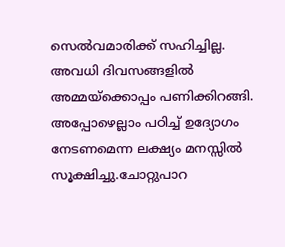സെൽവമാരിക്ക് സഹിച്ചില്ല. അവധി ദിവസങ്ങളിൽ അമ്മയ്ക്കൊപ്പം പണിക്കിറങ്ങി. അപ്പോഴെല്ലാം പഠിച്ച് ഉദ്യോഗം നേടണമെന്ന ലക്ഷ്യം മനസ്സിൽ സൂക്ഷിച്ചു.ചോറ്റുപാറ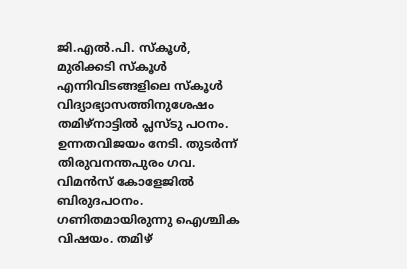ജി.എൽ.പി. സ്‌കൂൾ, മുരിക്കടി സ്‌കൂൾ എന്നിവിടങ്ങളിലെ സ്‌കൂൾ വിദ്യാഭ്യാസത്തിനുശേഷം തമിഴ്‌നാട്ടിൽ പ്ലസ്ടു പഠനം. ഉന്നതവിജയം നേടി. തുടർന്ന് തിരുവനന്തപുരം ഗവ. വിമൻസ് കോളേജിൽ ബിരുദപഠനം. ഗണിതമായിരുന്നു ഐശ്ചിക വിഷയം. തമിഴ്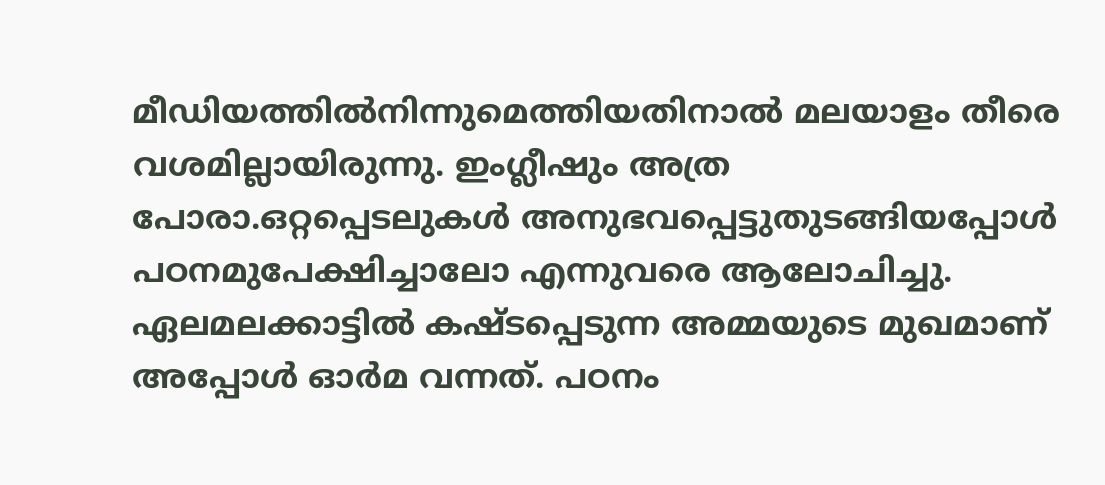മീഡിയത്തിൽനിന്നുമെത്തിയതിനാൽ മലയാളം തീരെ വശമില്ലായിരുന്നു. ഇംഗ്ലീഷും അത്ര പോരാ.ഒറ്റപ്പെടലുകൾ അനുഭവപ്പെട്ടുതുടങ്ങിയപ്പോൾ പഠനമുപേക്ഷിച്ചാലോ എന്നുവരെ ആലോചിച്ചു. ഏലമലക്കാട്ടിൽ കഷ്ടപ്പെടുന്ന അമ്മയുടെ മുഖമാണ് അപ്പോൾ ഓർമ വന്നത്. പഠനം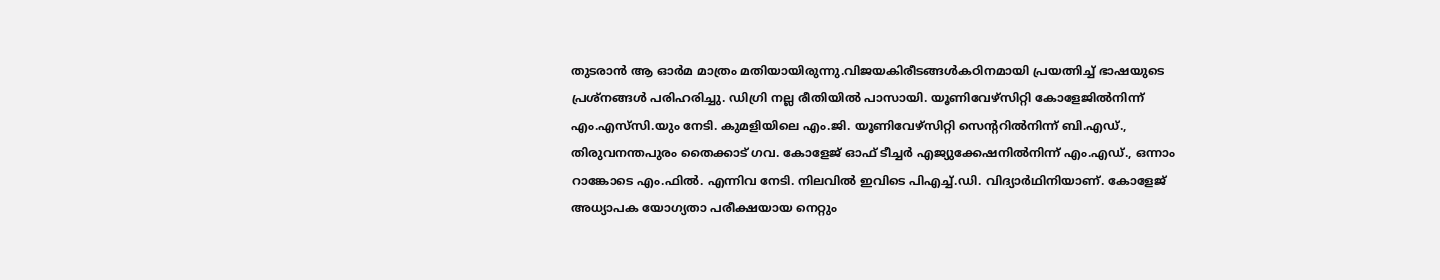തുടരാൻ ആ ഓർമ മാത്രം മതിയായിരുന്നു.വിജയകിരീടങ്ങൾകഠിനമായി പ്രയത്നിച്ച് ഭാഷയുടെ പ്രശ്നങ്ങൾ പരിഹരിച്ചു. ഡിഗ്രി നല്ല രീതിയിൽ പാസായി. യൂണിവേഴ്‌സിറ്റി കോളേജിൽനിന്ന് എം.എസ്‌സി.യും നേടി. കുമളിയിലെ എം.ജി. യൂണിവേഴ്‌സിറ്റി സെന്ററിൽനിന്ന് ബി.എഡ്., തിരുവനന്തപുരം തൈക്കാട് ഗവ. കോളേജ് ഓഫ് ടീച്ചർ എജ്യുക്കേഷനിൽനിന്ന് എം.എഡ്., ഒന്നാം റാങ്കോടെ എം.ഫിൽ. എന്നിവ നേടി. നിലവിൽ ഇവിടെ പിഎച്ച്.ഡി. വിദ്യാർഥിനിയാണ്. കോളേജ് അധ്യാപക യോഗ്യതാ പരീക്ഷയായ നെറ്റും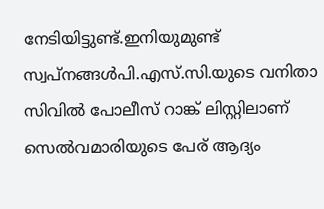നേടിയിട്ടുണ്ട്.ഇനിയുമുണ്ട് സ്വപ്നങ്ങൾപി.എസ്.സി.യുടെ വനിതാ സിവിൽ പോലീസ് റാങ്ക് ലിസ്റ്റിലാണ് സെൽവമാരിയുടെ പേര് ആദ്യം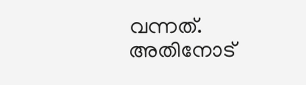വന്നത്. അതിനോട്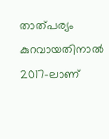താത്പര്യം കുറവായതിനാൽ 2017-ലാണ്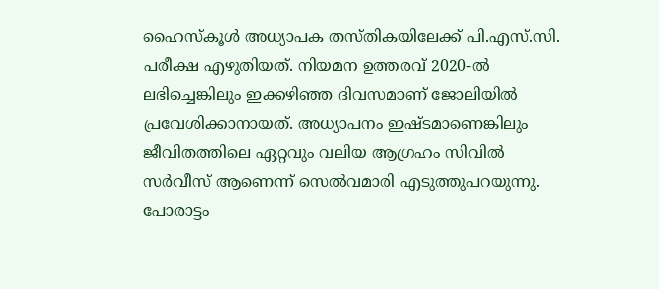ഹൈസ്‌കൂൾ അധ്യാപക തസ്തികയിലേക്ക് പി.എസ്.സി. പരീക്ഷ എഴുതിയത്. നിയമന ഉത്തരവ് 2020-ൽ ലഭിച്ചെങ്കിലും ഇക്കഴിഞ്ഞ ദിവസമാണ് ജോലിയിൽ പ്രവേശിക്കാനായത്. അധ്യാപനം ഇഷ്ടമാണെങ്കിലും ജീവിതത്തിലെ ഏറ്റവും വലിയ ആഗ്രഹം സിവിൽ സർവീസ് ആണെന്ന് സെൽവമാരി എടുത്തുപറയുന്നു. പോരാട്ടം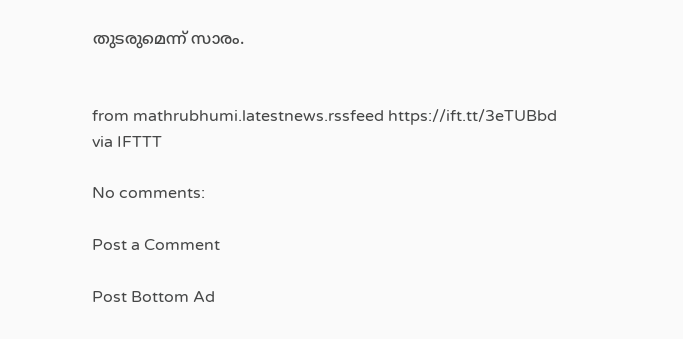തുടരുമെന്ന് സാരം.


from mathrubhumi.latestnews.rssfeed https://ift.tt/3eTUBbd
via IFTTT

No comments:

Post a Comment

Post Bottom Ad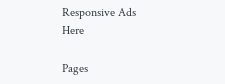Responsive Ads Here

Pages